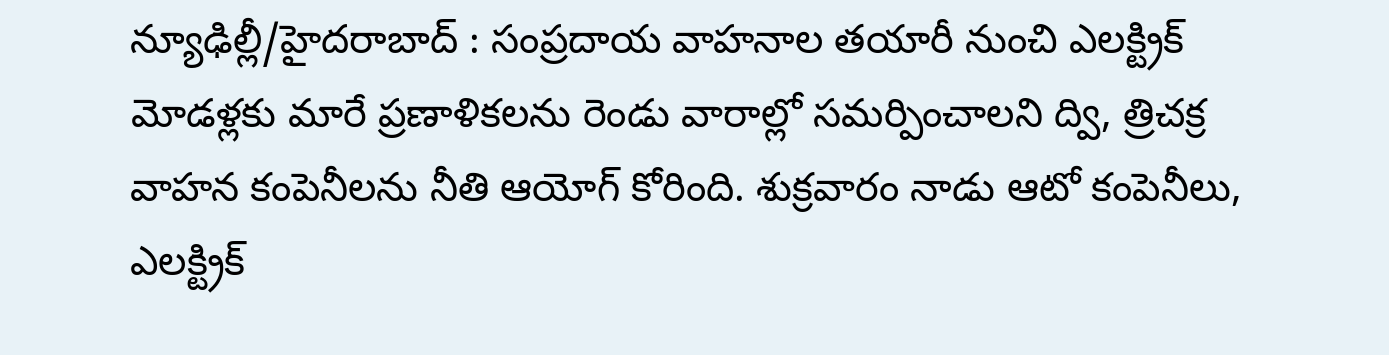న్యూఢిల్లీ/హైదరాబాద్ : సంప్రదాయ వాహనాల తయారీ నుంచి ఎలక్ట్రిక్ మోడళ్లకు మారే ప్రణాళికలను రెండు వారాల్లో సమర్పించాలని ద్వి, త్రిచక్ర వాహన కంపెనీలను నీతి ఆయోగ్ కోరింది. శుక్రవారం నాడు ఆటో కంపెనీలు, ఎలక్ట్రిక్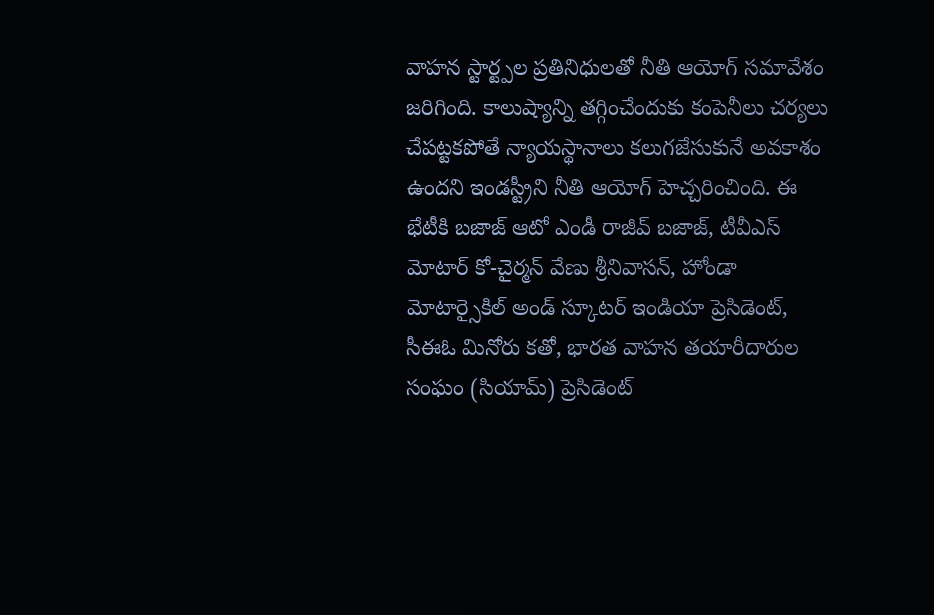వాహన స్టార్ట్పల ప్రతినిధులతో నీతి ఆయోగ్ సమావేశం జరిగింది. కాలుష్యాన్ని తగ్గించేందుకు కంపెనీలు చర్యలు చేపట్టకపోతే న్యాయస్థానాలు కలుగజేసుకునే అవకాశం ఉందని ఇండస్ట్రీని నీతి ఆయోగ్ హెచ్చరించింది. ఈ భేటీకి బజాజ్ ఆటో ఎండీ రాజీవ్ బజాజ్, టీవీఎస్ మోటార్ కో-చైర్మన్ వేణు శ్రీనివాసన్, హోండా మోటార్సైకిల్ అండ్ స్కూటర్ ఇండియా ప్రెసిడెంట్, సీఈఓ మినోరు కతో, భారత వాహన తయారీదారుల సంఘం (సియామ్) ప్రెసిడెంట్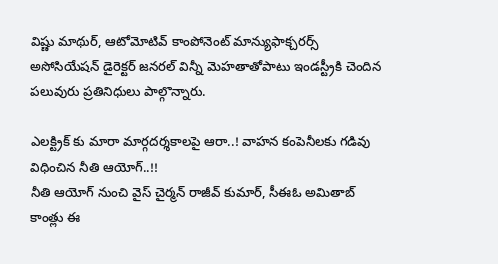విష్ణు మాథుర్, ఆటోమోటివ్ కాంపోనెంట్ మాన్యుఫాక్చరర్స్ అసోసియేషన్ డైరెక్టర్ జనరల్ విన్నీ మెహతాతోపాటు ఇండస్ట్రీకి చెందిన పలువురు ప్రతినిధులు పాల్గొన్నారు.

ఎలక్ట్రిక్ కు మారా మార్గదర్శకాలపై ఆరా..! వాహన కంపెనీలకు గడివు విధించిన నీతి ఆయోగ్..!!
నీతి ఆయోగ్ నుంచి వైస్ చైర్మన్ రాజీవ్ కుమార్, సీఈఓ అమితాబ్ కాంత్లు ఈ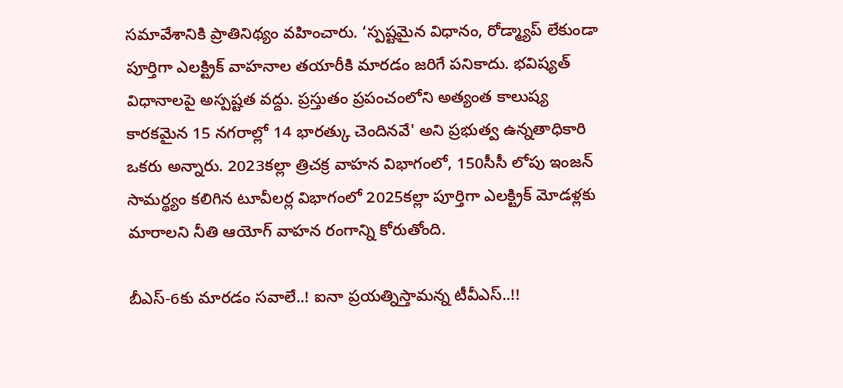సమావేశానికి ప్రాతినిథ్యం వహించారు. ‘స్పష్టమైన విధానం, రోడ్మ్యాప్ లేకుండా పూర్తిగా ఎలక్ట్రిక్ వాహనాల తయారీకి మారడం జరిగే పనికాదు. భవిష్యత్ విధానాలపై అస్పష్టత వద్దు. ప్రస్తుతం ప్రపంచంలోని అత్యంత కాలుష్య కారకమైన 15 నగరాల్లో 14 భారత్కు చెందినవే' అని ప్రభుత్వ ఉన్నతాధికారి ఒకరు అన్నారు. 2023కల్లా త్రిచక్ర వాహన విభాగంలో, 150సీసీ లోపు ఇంజన్ సామర్థ్యం కలిగిన టూవీలర్ల విభాగంలో 2025కల్లా పూర్తిగా ఎలక్ట్రిక్ మోడళ్లకు మారాలని నీతి ఆయోగ్ వాహన రంగాన్ని కోరుతోంది.

బీఎస్-6కు మారడం సవాలే..! ఐనా ప్రయత్నిస్తామన్న టీవీఎస్..!!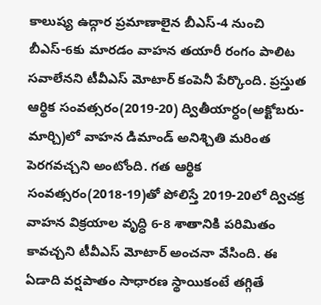కాలుష్య ఉద్గార ప్రమాణాలైన బీఎస్-4 నుంచి బీఎస్-6కు మారడం వాహన తయారీ రంగం పాలిట సవాలేనని టీవీఎస్ మోటార్ కంపెనీ పేర్కొంది. ప్రస్తుత ఆర్థిక సంవత్సరం(2019-20) ద్వితీయార్ధం(అక్టోబరు-మార్చి)లో వాహన డిమాండ్ అనిశ్చితి మరింత పెరగవచ్చని అంటోంది. గత ఆర్థిక సంవత్సరం(2018-19)తో పోలిస్తే 2019-20లో ద్విచక్ర వాహన విక్రయాల వృద్ధి 6-8 శాతానికి పరిమితం కావచ్చని టీవీఎస్ మోటార్ అంచనా వేసింది. ఈ ఏడాది వర్షపాతం సాధారణ స్థాయికంటే తగ్గితే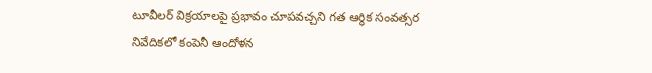టూవీలర్ విక్రయాలపై ప్రభావం చూపవచ్చని గత ఆర్థిక సంవత్సర నివేదికలో కంపెనీ ఆందోళన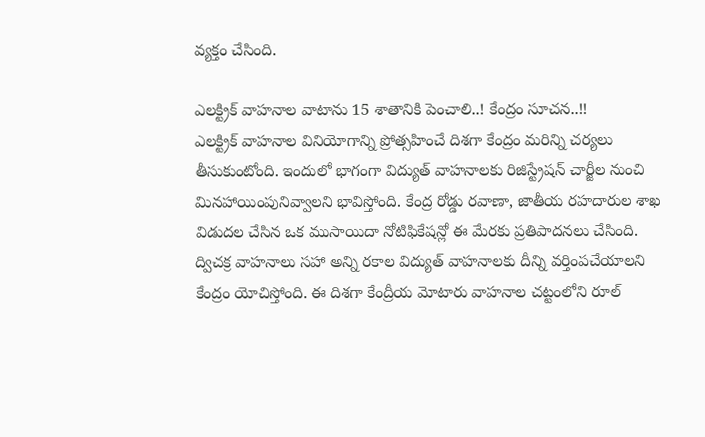వ్యక్తం చేసింది.

ఎలక్ట్రిక్ వాహనాల వాటాను 15 శాతానికి పెంచాలి..! కేంద్రం సూచన..!!
ఎలక్ట్రిక్ వాహనాల వినియోగాన్ని ప్రోత్సహించే దిశగా కేంద్రం మరిన్ని చర్యలు తీసుకుంటోంది. ఇందులో భాగంగా విద్యుత్ వాహనాలకు రిజిస్ట్రేషన్ చార్జీల నుంచి మినహాయింపునివ్వాలని భావిస్తోంది. కేంద్ర రోడ్డు రవాణా, జాతీయ రహదారుల శాఖ విడుదల చేసిన ఒక ముసాయిదా నోటిఫికేషన్లో ఈ మేరకు ప్రతిపాదనలు చేసింది. ద్విచక్ర వాహనాలు సహా అన్ని రకాల విద్యుత్ వాహనాలకు దీన్ని వర్తింపచేయాలని కేంద్రం యోచిస్తోంది. ఈ దిశగా కేంద్రీయ మోటారు వాహనాల చట్టంలోని రూల్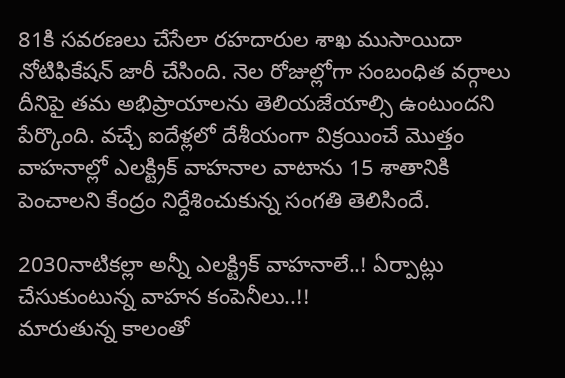81కి సవరణలు చేసేలా రహదారుల శాఖ ముసాయిదా నోటిఫికేషన్ జారీ చేసింది. నెల రోజుల్లోగా సంబంధిత వర్గాలు దీనిపై తమ అభిప్రాయాలను తెలియజేయాల్సి ఉంటుందని పేర్కొంది. వచ్చే ఐదేళ్లలో దేశీయంగా విక్రయించే మొత్తం వాహనాల్లో ఎలక్ట్రిక్ వాహనాల వాటాను 15 శాతానికి పెంచాలని కేంద్రం నిర్దేశించుకున్న సంగతి తెలిసిందే.

2030నాటికల్లా అన్నీ ఎలక్ట్రిక్ వాహనాలే..! ఏర్పాట్లు చేసుకుంటున్న వాహన కంపెనీలు..!!
మారుతున్న కాలంతో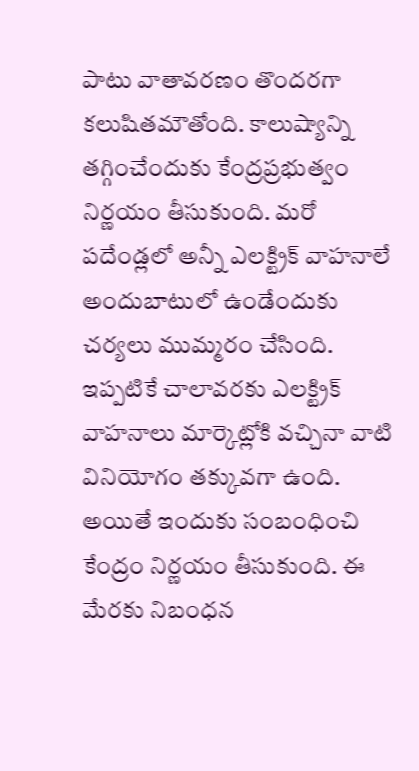పాటు వాతావరణం తొందరగా కలుషితమౌతోంది. కాలుష్యాన్ని తగ్గించేందుకు కేంద్రప్రభుత్వం నిర్ణయం తీసుకుంది. మరో పదేండ్లలో అన్నీ ఎలక్ట్రిక్ వాహనాలే అందుబాటులో ఉండేందుకు చర్యలు ముమ్మరం చేసింది. ఇప్పటికే చాలావరకు ఎలక్ట్రిక్ వాహనాలు మార్కెట్లోకి వచ్చినా వాటి వినియోగం తక్కువగా ఉంది. అయితే ఇందుకు సంబంధించి కేంద్రం నిర్ణయం తీసుకుంది. ఈ మేరకు నిబంధన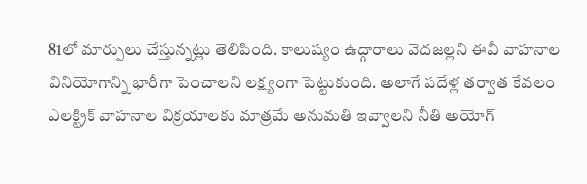81లో మార్పులు చేస్తున్నట్లు తెలిపింది. కాలుష్యం ఉద్గారాలు వెదజల్లని ఈవీ వాహనాల వినియోగాన్ని భారీగా పెంచాలని లక్ష్యంగా పెట్టుకుంది. అలాగే పదేళ్ల తర్వాత కేవలం ఎలక్ట్రిక్ వాహనాల విక్రయాలకు మాత్రమే అనుమతి ఇవ్వాలని నీతి అయోగ్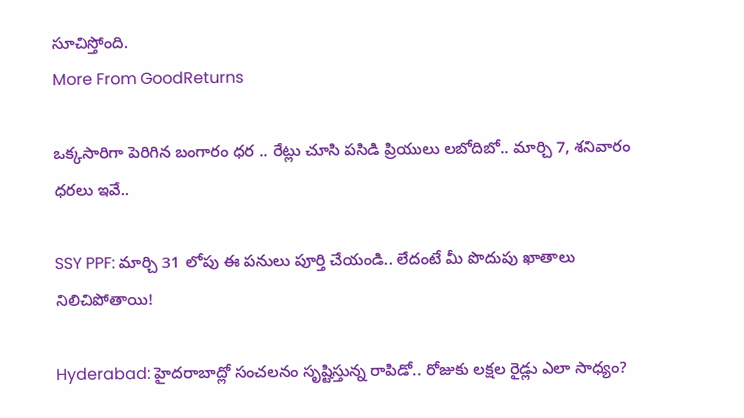సూచిస్తోంది.
More From GoodReturns

ఒక్కసారిగా పెరిగిన బంగారం ధర .. రేట్లు చూసి పసిడి ప్రియులు లబోదిబో.. మార్చి 7, శనివారం ధరలు ఇవే..

SSY PPF: మార్చి 31 లోపు ఈ పనులు పూర్తి చేయండి.. లేదంటే మీ పొదుపు ఖాతాలు నిలిచిపోతాయి!

Hyderabad: హైదరాబాద్లో సంచలనం సృష్టిస్తున్న రాపిడో.. రోజుకు లక్షల రైడ్లు ఎలా సాధ్యం?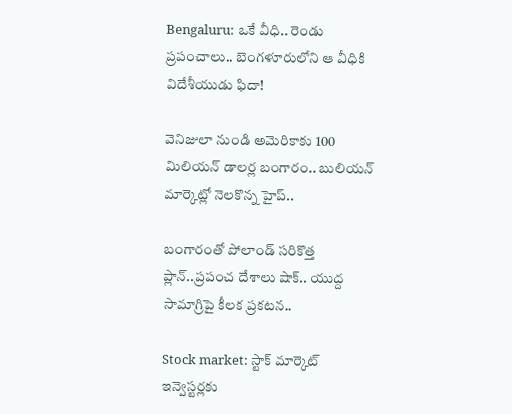Bengaluru: ఒకే వీధి.. రెండు ప్రపంచాలు.. బెంగళూరులోని ఆ వీధికి విదేశీయుడు ఫిదా!

వెనిజులా నుండి అమెరికాకు 100 మిలియన్ డాలర్ల బంగారం.. బులియన్ మార్కెట్లో నెలకొన్న హైప్..

బంగారంతో పోలాండ్ సరికొత్త ప్లాన్..ప్రపంచ దేశాలు షాక్.. యుద్ద సామాగ్రిపై కీలక ప్రకటన..

Stock market: స్టాక్ మార్కెట్ ఇన్వెస్టర్లకు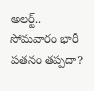అలర్ట్.. సోమవారం భారీ పతనం తప్పదా?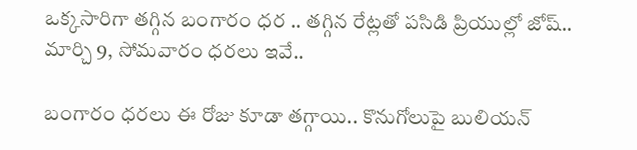ఒక్కసారిగా తగ్గిన బంగారం ధర .. తగ్గిన రేట్లతో పసిడి ప్రియుల్లో జోష్.. మార్చి 9, సోమవారం ధరలు ఇవే..

బంగారం ధరలు ఈ రోజు కూడా తగ్గాయి.. కొనుగోలుపై బులియన్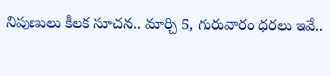నిపుణులు కీలక సూచన.. మార్చి 5, గురువారం ధరలు ఇవే..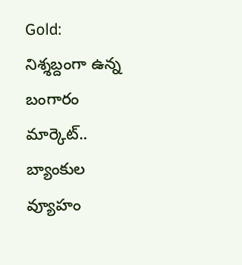Gold: నిశ్శబ్దంగా ఉన్న బంగారం మార్కెట్.. బ్యాంకుల వ్యూహం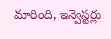మారింది, ఇన్వెస్టర్లు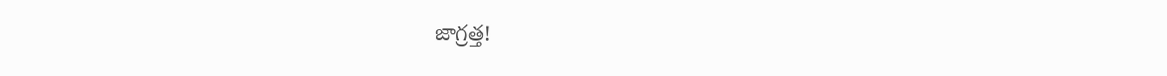జాగ్రత్త!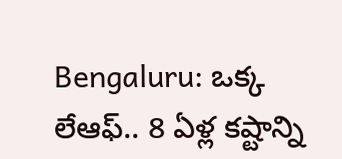Bengaluru: ఒక్క లేఆఫ్.. 8 ఏళ్ల కష్టాన్ని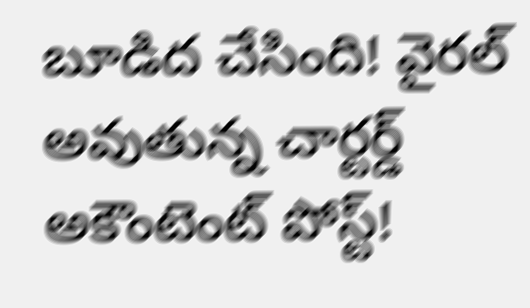బూడిద చేసింది! వైరల్ అవుతున్న చార్టర్డ్ అకౌంటెంట్ పోస్ట్!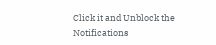Click it and Unblock the Notifications